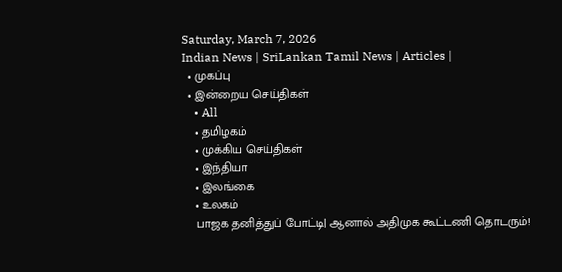Saturday, March 7, 2026
Indian News | SriLankan Tamil News | Articles |
  • முகப்பு
  • இன்றைய செய்திகள்
    • All
    • தமிழகம்
    • முக்கிய செய்திகள்
    • இந்தியா
    • இலங்கை
    • உலகம்
    பாஜக தனித்துப் போட்டி| ஆனால் அதிமுக கூட்டணி தொடரும்!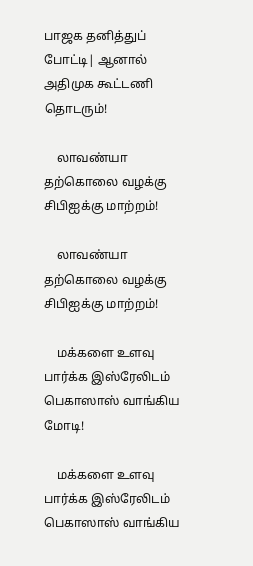பாஜக தனித்துப் போட்டி| ஆனால் அதிமுக கூட்டணி தொடரும்!

    லாவண்யா தற்கொலை வழக்கு சிபிஐக்கு மாற்றம்!

    லாவண்யா தற்கொலை வழக்கு சிபிஐக்கு மாற்றம்!

    மக்களை உளவு பார்க்க இஸ்ரேலிடம் பெகாஸாஸ் வாங்கிய மோடி!

    மக்களை உளவு பார்க்க இஸ்ரேலிடம் பெகாஸாஸ் வாங்கிய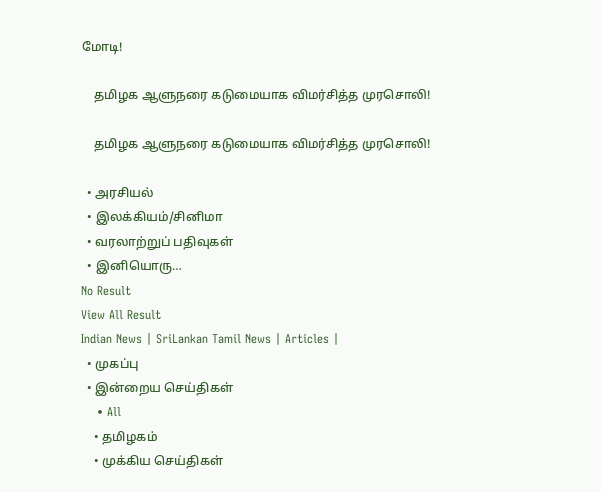மோடி!

    தமிழக ஆளுநரை கடுமையாக விமர்சித்த முரசொலி!

    தமிழக ஆளுநரை கடுமையாக விமர்சித்த முரசொலி!

  • அரசியல்
  • இலக்கியம்/சினிமா
  • வரலாற்றுப் பதிவுகள்
  • இனியொரு…
No Result
View All Result
Indian News | SriLankan Tamil News | Articles |
  • முகப்பு
  • இன்றைய செய்திகள்
    • All
    • தமிழகம்
    • முக்கிய செய்திகள்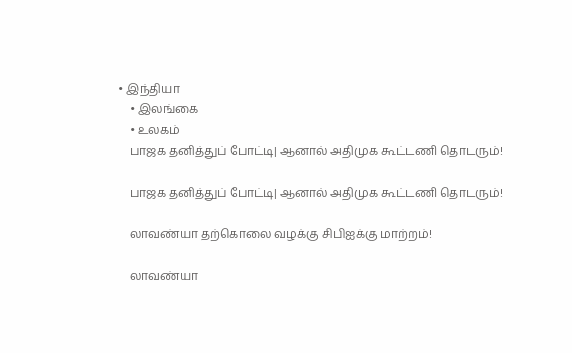• இந்தியா
    • இலங்கை
    • உலகம்
    பாஜக தனித்துப் போட்டி| ஆனால் அதிமுக கூட்டணி தொடரும்!

    பாஜக தனித்துப் போட்டி| ஆனால் அதிமுக கூட்டணி தொடரும்!

    லாவண்யா தற்கொலை வழக்கு சிபிஐக்கு மாற்றம்!

    லாவண்யா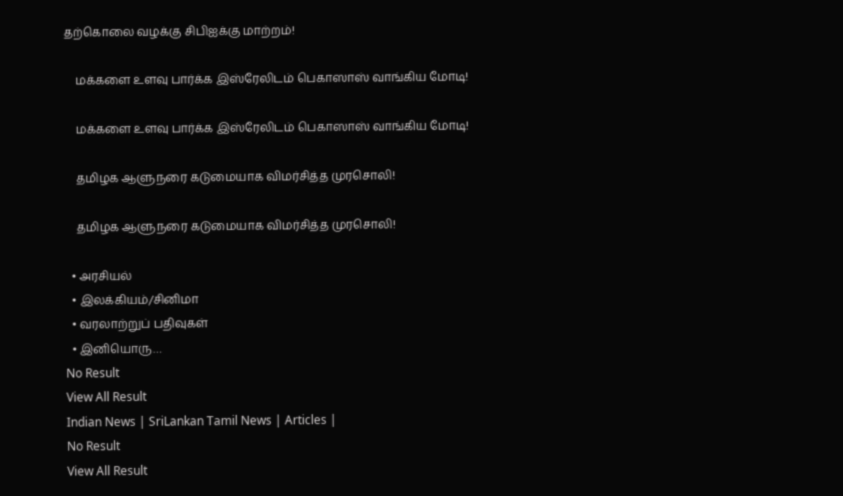தற்கொலை வழக்கு சிபிஐக்கு மாற்றம்!

    மக்களை உளவு பார்க்க இஸ்ரேலிடம் பெகாஸாஸ் வாங்கிய மோடி!

    மக்களை உளவு பார்க்க இஸ்ரேலிடம் பெகாஸாஸ் வாங்கிய மோடி!

    தமிழக ஆளுநரை கடுமையாக விமர்சித்த முரசொலி!

    தமிழக ஆளுநரை கடுமையாக விமர்சித்த முரசொலி!

  • அரசியல்
  • இலக்கியம்/சினிமா
  • வரலாற்றுப் பதிவுகள்
  • இனியொரு…
No Result
View All Result
Indian News | SriLankan Tamil News | Articles |
No Result
View All Result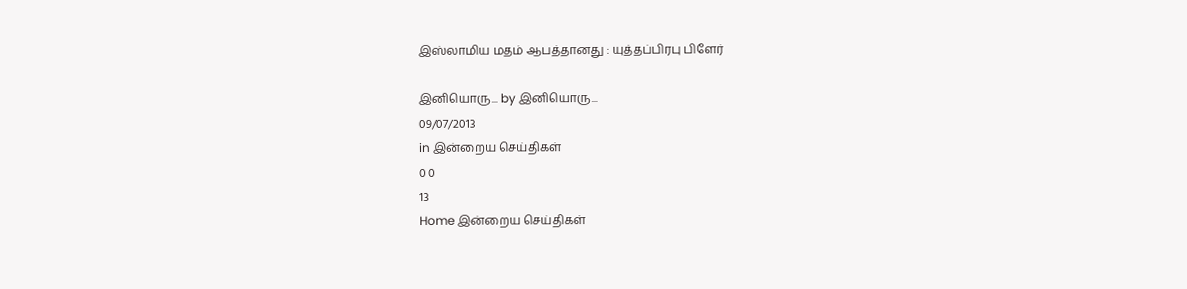இஸ்லாமிய மதம் ஆபத்தானது : யுத்தப்பிரபு பிளேர்

இனியொரு... by இனியொரு...
09/07/2013
in இன்றைய செய்திகள்
0 0
13
Home இன்றைய செய்திகள்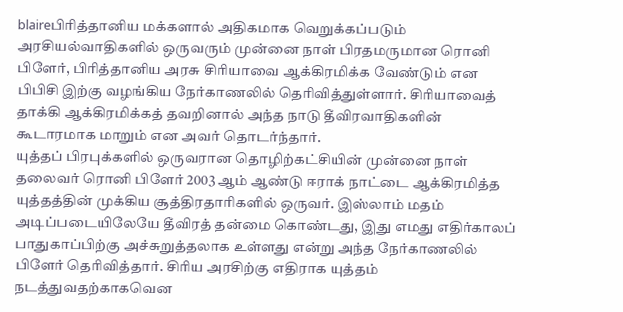blaireபிரித்தானிய மக்களால் அதிகமாக வெறுக்கப்படும் அரசியல்வாதிகளில் ஒருவரும் முன்னை நாள் பிரதமருமான ரொனி பிளேர், பிரித்தானிய அரசு சிரியாவை ஆக்கிரமிக்க வேண்டும் என பிபிசி இற்கு வழங்கிய நேர்காணலில் தெரிவித்துள்ளார். சிரியாவைத் தாக்கி ஆக்கிரமிக்கத் தவறினால் அந்த நாடு தீவிரவாதிகளின் கூடாரமாக மாறும் என அவர் தொடர்ந்தார்.
யுத்தப் பிரபுக்களில் ஒருவரான தொழிற்கட்சியின் முன்னை நாள் தலைவர் ரொனி பிளேர் 2003 ஆம் ஆண்டு ஈராக் நாட்டை ஆக்கிரமித்த யுத்தத்தின் முக்கிய சூத்திரதாரிகளில் ஒருவர். இஸ்லாம் மதம் அடிப்படையிலேயே தீவிரத் தன்மை கொண்டது, இது எமது எதிர்காலப் பாதுகாப்பிற்கு அச்சுறுத்தலாக உள்ளது என்று அந்த நேர்காணலில் பிளேர் தெரிவித்தார். சிரிய அரசிற்கு எதிராக யுத்தம் நடத்துவதற்காகவென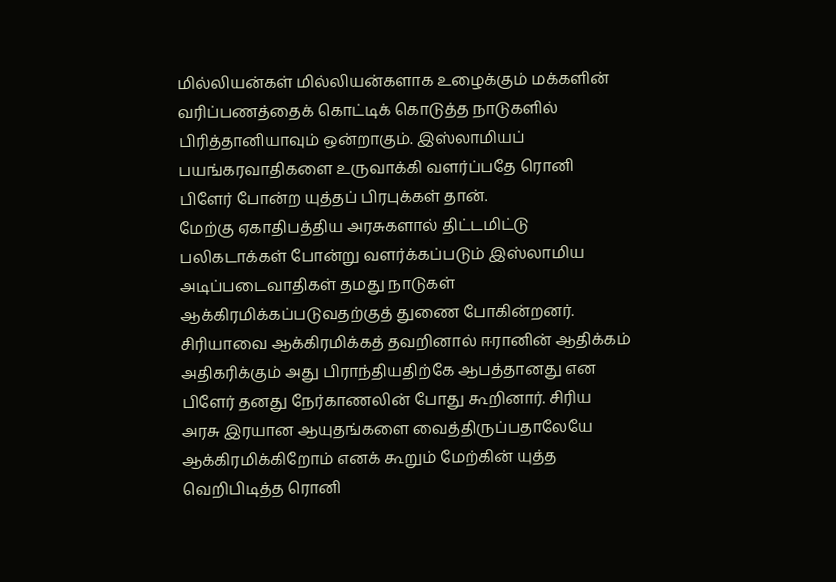மில்லியன்கள் மில்லியன்களாக உழைக்கும் மக்களின் வரிப்பணத்தைக் கொட்டிக் கொடுத்த நாடுகளில் பிரித்தானியாவும் ஒன்றாகும். இஸ்லாமியப் பயங்கரவாதிகளை உருவாக்கி வளர்ப்பதே ரொனி பிளேர் போன்ற யுத்தப் பிரபுக்கள் தான்.
மேற்கு ஏகாதிபத்திய அரசுகளால் திட்டமிட்டு பலிகடாக்கள் போன்று வளர்க்கப்படும் இஸ்லாமிய அடிப்படைவாதிகள் தமது நாடுகள் ஆக்கிரமிக்கப்படுவதற்குத் துணை போகின்றனர்.
சிரியாவை ஆக்கிரமிக்கத் தவறினால் ஈரானின் ஆதிக்கம் அதிகரிக்கும் அது பிராந்தியதிற்கே ஆபத்தானது என பிளேர் தனது நேர்காணலின் போது கூறினார். சிரிய அரசு இரயான ஆயுதங்களை வைத்திருப்பதாலேயே ஆக்கிரமிக்கிறோம் எனக் கூறும் மேற்கின் யுத்த வெறிபிடித்த ரொனி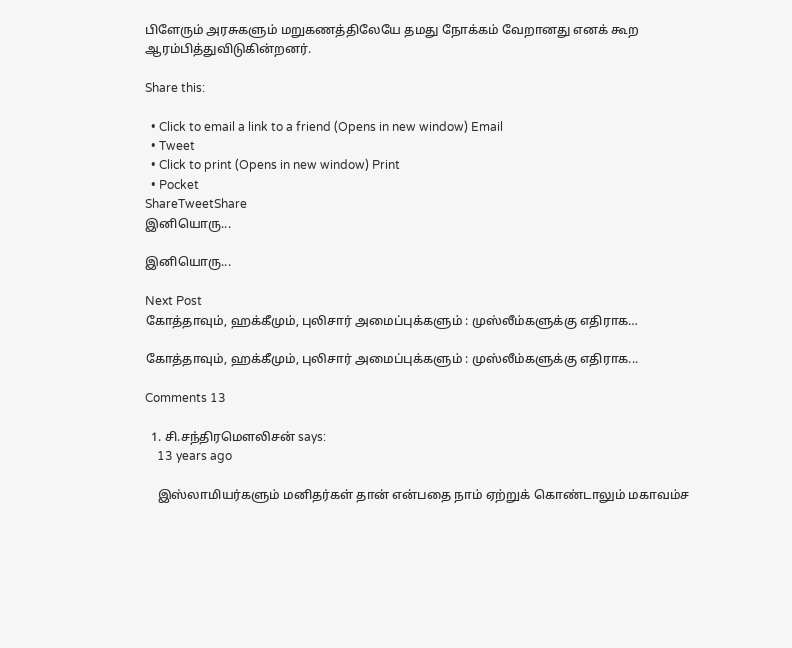பிளேரும் அரசுகளும் மறுகணத்திலேயே தமது நோக்கம் வேறானது எனக் கூற ஆரம்பித்துவிடுகின்றனர்.

Share this:

  • Click to email a link to a friend (Opens in new window) Email
  • Tweet
  • Click to print (Opens in new window) Print
  • Pocket
ShareTweetShare
இனியொரு...

இனியொரு...

Next Post
கோத்தாவும், ஹக்கீமும், புலிசார் அமைப்புக்களும் : முஸ்லீம்களுக்கு எதிராக…

கோத்தாவும், ஹக்கீமும், புலிசார் அமைப்புக்களும் : முஸ்லீம்களுக்கு எதிராக...

Comments 13

  1. சி.சந்திரமெளலிசன் says:
    13 years ago

    இஸ்லாமியர்களும் மனிதர்கள் தான் என்பதை நாம் ஏற்றுக் கொண்டாலும் மகாவம்ச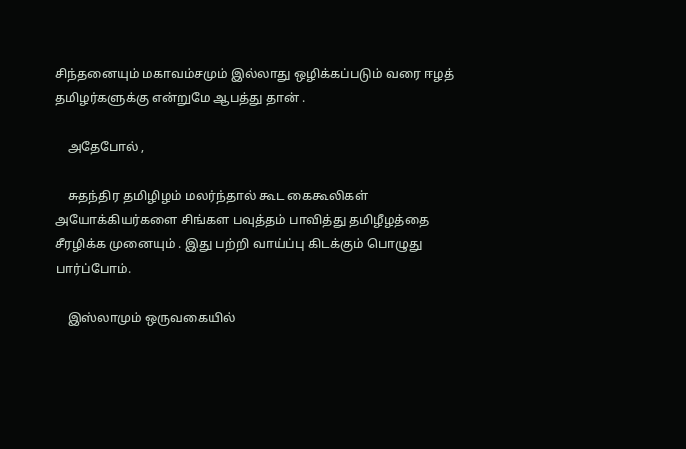சிந்தனையும் மகாவம்சமும் இல்லாது ஒழிக்கப்படும் வரை ஈழத் தமிழர்களுக்கு என்றுமே ஆபத்து தான் .

    அதேபோல் ,

    சுதந்திர தமிழிழம் மலர்ந்தால் கூட கைகூலிகள் அயோக்கியர்களை சிங்கள பவுத்தம் பாவித்து தமிழீழத்தை சீரழிக்க முனையும் . இது பற்றி வாய்ப்பு கிடக்கும் பொழுது பார்ப்போம்.

    இஸ்லாமும் ஒருவகையில்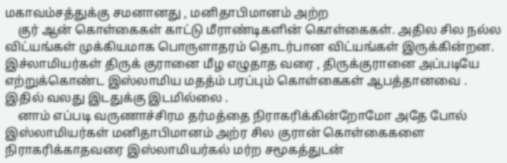மகாவம்சத்துக்கு சமனானது , மனிதாபிமானம் அற்ற
    குர் ஆன் கொள்கைகள் காட்டு மீராண்டிகளின் கொள்கைகள். அதில சில நல்ல விட்யங்கள் முக்கியமாக பொருளாதரம் தொடர்பான விட்யங்கள் இருக்கின்றன. இச்லாமியர்கள் திருக் குரானை மீழ எழுதாத வரை , திருக்குரானை அப்படியே எற்றுக்கொண்ட இஸ்லாமிய மதத்ம் பரப்பும் கொள்கைகள் ஆபத்தானவை . இதில் வலது இடதுக்கு இடமில்லை .
    னாம் எப்படி வருணாச்சிரம தர்மத்தை நிராகரிக்கின்றோமோ அதே போல் இஸ்லாமியர்கள் மனிதாபிமானம் அற்ர சில குரான் கொள்கைகளை நிராகரிக்காதவரை இஸ்லாமியர்கல் மர்ற சமூகத்துடன்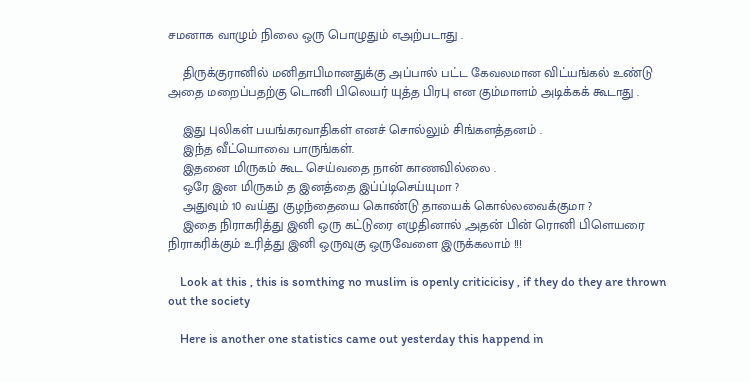சமனாக வாழும் நிலை ஒரு பொழுதும் எஅற்படாது .

    திருக்குரானில் மனிதாபிமானதுக்கு அப்பால் பட்ட கேவலமான விட்யங்கல் உண்டு அதை மறைப்பதற்கு டொனி பிலெயர் யுத்த பிரபு என கும்மாளம் அடிக்கக் கூடாது .

    இது புலிகள் பயங்கரவாதிகள் எனச் சொல்லும் சிங்களத்தனம் .
    இந்த வீட்யொவை பாருங்கள்.
    இதனை மிருகம் கூட செய்வதை நான் காணவில்லை .
    ஒரே இன மிருகம் த இனத்தை இப்ப்டிசெய்யுமா ?
    அதுவும் 10 வய்து குழந்தையை கொண்டு தாயைக் கொல்லவைக்குமா ?
    இதை நிராகரித்து இனி ஒரு கட்டுரை எழுதினால் ,அதன் பின் ரொனி பிளெயரை நிராகரிக்கும் உரித்து இனி ஒருவுகு ஒருவேளை இருக்கலாம் !!!

    Look at this , this is somthing no muslim is openly criticicisy , if they do they are thrown out the society

    Here is another one statistics came out yesterday this happend in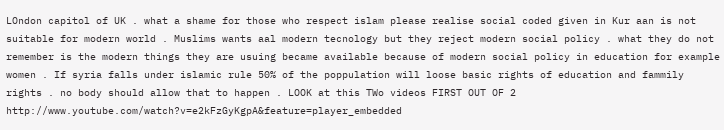LOndon capitol of UK . what a shame for those who respect islam please realise social coded given in Kur aan is not suitable for modern world . Muslims wants aal modern tecnology but they reject modern social policy . what they do not remember is the modern things they are usuing became available because of modern social policy in education for example women . If syria falls under islamic rule 50% of the poppulation will loose basic rights of education and fammily rights . no body should allow that to happen . LOOK at this TWo videos FIRST OUT OF 2 http://www.youtube.com/watch?v=e2kFzGyKgpA&feature=player_embedded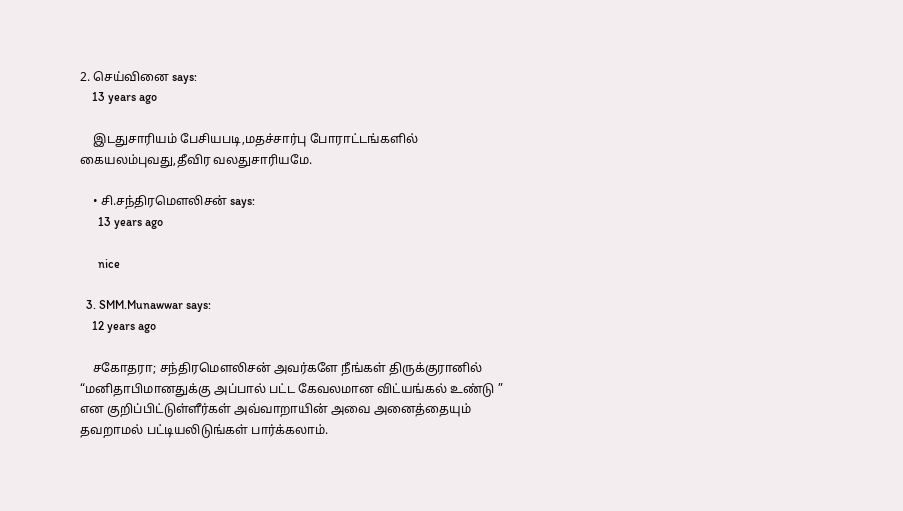2. செய்வினை says:
    13 years ago

    இடதுசாரியம் பேசியபடி,மதச்சார்பு போராட்டங்களில் கையலம்புவது,தீவிர வலதுசாரியமே.

    • சி.சந்திரமெளலிசன் says:
      13 years ago

      nice

  3. SMM.Munawwar says:
    12 years ago

    சகோதரா; சந்திரமெளலிசன் அவர்களே நீங்கள் திருக்குரானில் “மனிதாபிமானதுக்கு அப்பால் பட்ட கேவலமான விட்யங்கல் உண்டு ” என குறிப்பிட்டுள்ளீர்கள் அவ்வாறாயின் அவை அனைத்தையும் தவறாமல் பட்டியலிடுங்கள் பார்க்கலாம்.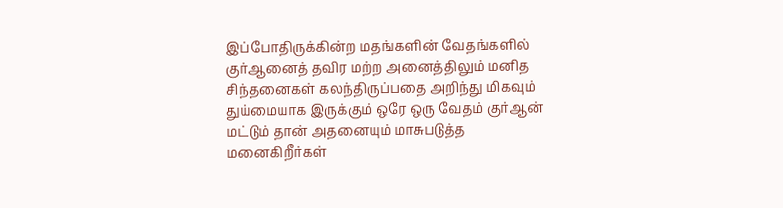இப்போதிருக்கின்ற மதங்களின் வேதங்களில் குர்ஆனைத் தவிர மற்ற அனைத்திலும் மனித சிந்தனைகள் கலந்திருப்பதை அறிந்து மிகவும் துய்மையாக இருக்கும் ஒரே ஒரு வேதம் குர்ஆன் மட்டும் தான் அதனையும் மாசுபடுத்த மனைகிறீர்கள்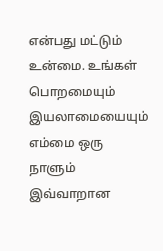என்பது மட்டும் உன்மை. உங்கள் பொறமையும் இயலாமையையும் எம்மை ஒரு நாளும் இவ்வாறான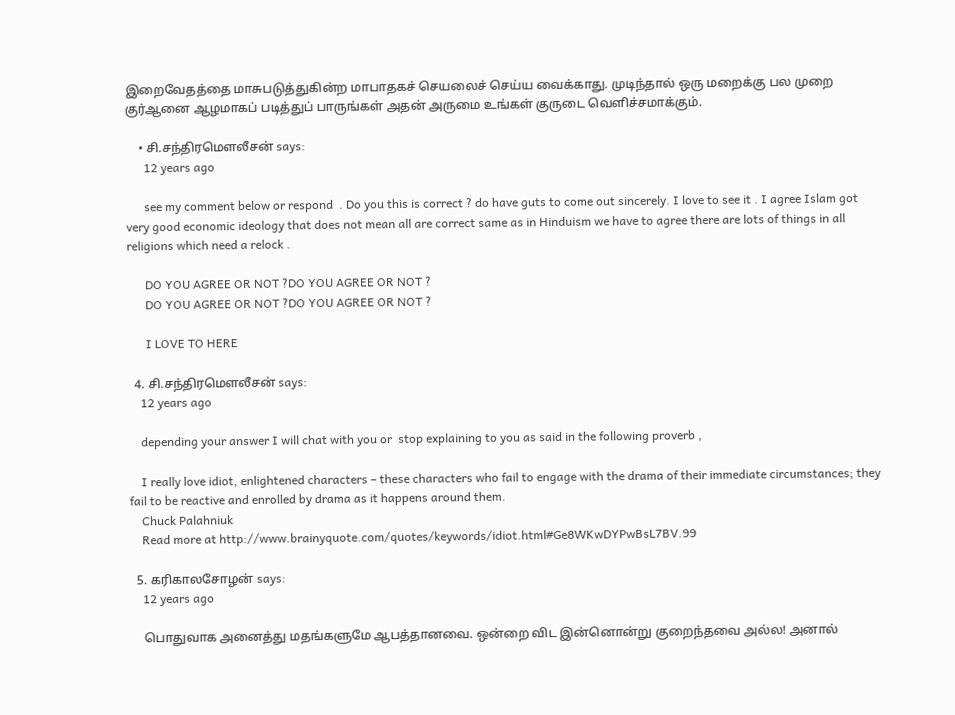இறைவேதத்தை மாசுபடுத்துகின்ற மாபாதகச் செயலைச் செய்ய வைக்காது. முடிந்தால் ஒரு மறைக்கு பல முறை குர்ஆனை ஆழமாகப் படித்துப் பாருங்கள் அதன் அருமை உங்கள் குருடை வெளிச்சமாக்கும்.

    • சி.சந்திரமௌலீசன் says:
      12 years ago

      see my comment below or respond  . Do you this is correct ? do have guts to come out sincerely. I love to see it . I agree Islam got very good economic ideology that does not mean all are correct same as in Hinduism we have to agree there are lots of things in all religions which need a relock .

      DO YOU AGREE OR NOT ?DO YOU AGREE OR NOT ?
      DO YOU AGREE OR NOT ?DO YOU AGREE OR NOT ?

      I LOVE TO HERE

  4. சி.சந்திரமௌலீசன் says:
    12 years ago

    depending your answer I will chat with you or  stop explaining to you as said in the following proverb ,

    I really love idiot, enlightened characters – these characters who fail to engage with the drama of their immediate circumstances; they fail to be reactive and enrolled by drama as it happens around them.
    Chuck Palahniuk
    Read more at http://www.brainyquote.com/quotes/keywords/idiot.html#Ge8WKwDYPwBsL7BV.99

  5. கரிகாலசோழன் says:
    12 years ago

    பொதுவாக அனைத்து மதங்களுமே ஆபத்தானவை. ஒன்றை விட இன்னொன்று குறைந்தவை அல்ல! அனால்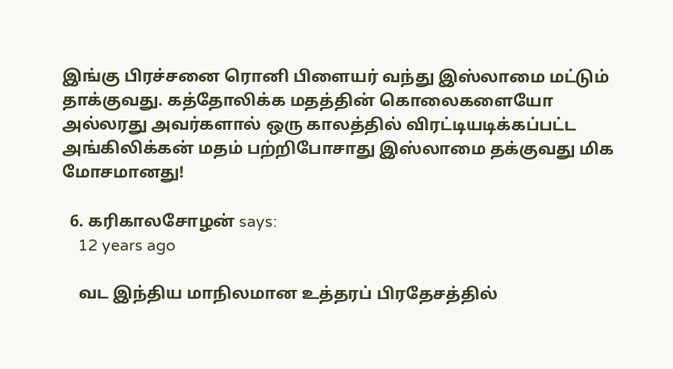இங்கு பிரச்சனை ரொனி பிளையர் வந்து இஸ்லாமை மட்டும் தாக்குவது. கத்தோலிக்க மதத்தின் கொலைகளையோ அல்லரது அவர்களால் ஒரு காலத்தில் விரட்டியடிக்கப்பட்ட அங்கிலிக்கன் மதம் பற்றிபோசாது இஸ்லாமை தக்குவது மிக மோசமானது!

  6. கரிகாலசோழன் says:
    12 years ago

    வட இந்திய மாநிலமான உத்தரப் பிரதேசத்தில்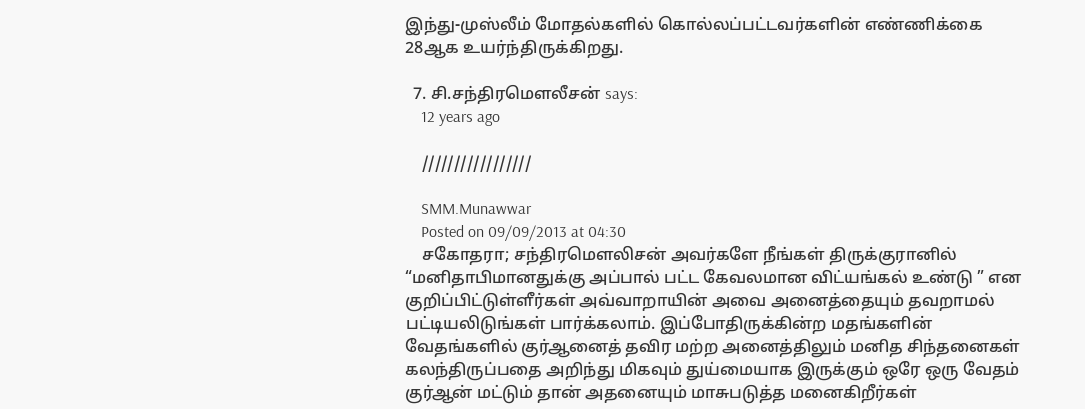இந்து-முஸ்லீம் மோதல்களில் கொல்லப்பட்டவர்களின் எண்ணிக்கை 28ஆக உயர்ந்திருக்கிறது.

  7. சி.சந்திரமௌலீசன் says:
    12 years ago

    /////////////////

    SMM.Munawwar
    Posted on 09/09/2013 at 04:30
    சகோதரா; சந்திரமெளலிசன் அவர்களே நீங்கள் திருக்குரானில் “மனிதாபிமானதுக்கு அப்பால் பட்ட கேவலமான விட்யங்கல் உண்டு ” என குறிப்பிட்டுள்ளீர்கள் அவ்வாறாயின் அவை அனைத்தையும் தவறாமல் பட்டியலிடுங்கள் பார்க்கலாம். இப்போதிருக்கின்ற மதங்களின் வேதங்களில் குர்ஆனைத் தவிர மற்ற அனைத்திலும் மனித சிந்தனைகள் கலந்திருப்பதை அறிந்து மிகவும் துய்மையாக இருக்கும் ஒரே ஒரு வேதம் குர்ஆன் மட்டும் தான் அதனையும் மாசுபடுத்த மனைகிறீர்கள்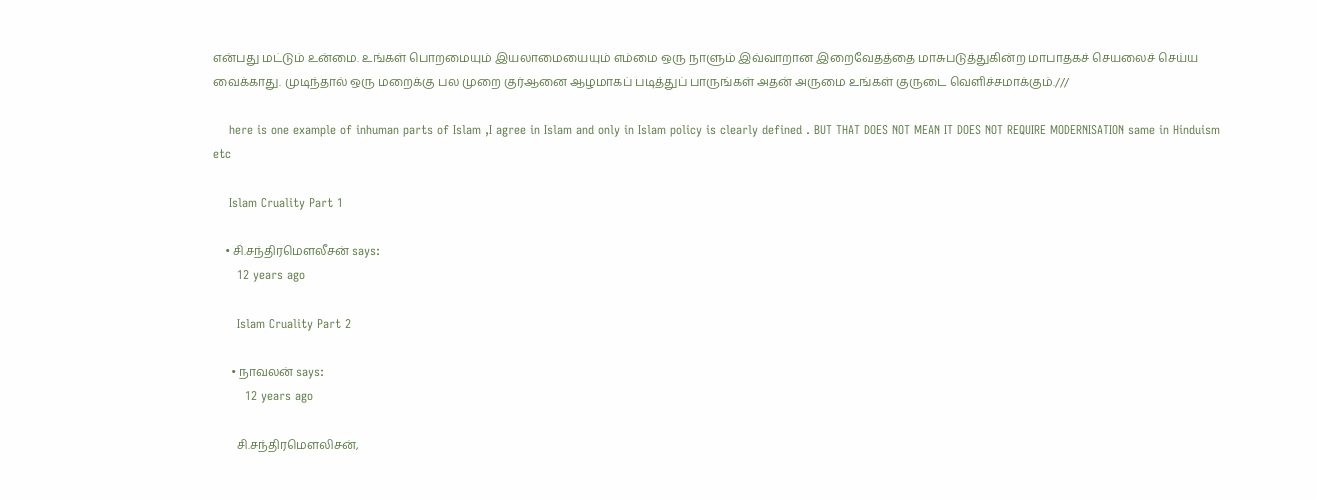என்பது மட்டும் உன்மை. உங்கள் பொறமையும் இயலாமையையும் எம்மை ஒரு நாளும் இவ்வாறான இறைவேதத்தை மாசுபடுத்துகின்ற மாபாதகச் செயலைச் செய்ய வைக்காது. முடிந்தால் ஒரு மறைக்கு பல முறை குர்ஆனை ஆழமாகப் படித்துப் பாருங்கள் அதன் அருமை உங்கள் குருடை வெளிச்சமாக்கும்.///

    here is one example of inhuman parts of Islam ,I agree in Islam and only in Islam policy is clearly defined . BUT THAT DOES NOT MEAN IT DOES NOT REQUIRE MODERNISATION same in Hinduism etc

    Islam Cruality Part 1

    • சி.சந்திரமௌலீசன் says:
      12 years ago

      Islam Cruality Part 2

      • நாவலன் says:
        12 years ago

        சி.சந்திரமெளலிசன்,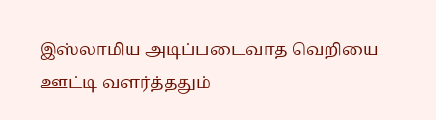இஸ்லாமிய அடிப்படைவாத வெறியை ஊட்டி வளர்த்ததும்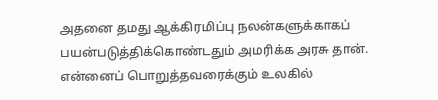அதனை தமது ஆக்கிரமிப்பு நலன்களுக்காகப் பயன்படுத்திக்கொண்டதும் அமரிக்க அரசு தான். என்னைப் பொறுத்தவரைக்கும் உலகில்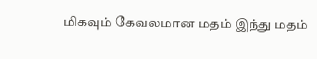மிகவும் கேவலமான மதம் இந்து மதம்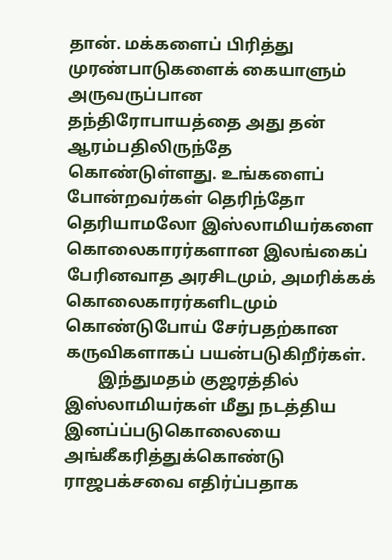தான். மக்களைப் பிரித்து முரண்பாடுகளைக் கையாளும் அருவருப்பான தந்திரோபாயத்தை அது தன் ஆரம்பதிலிருந்தே கொண்டுள்ளது. உங்களைப் போன்றவர்கள் தெரிந்தோ தெரியாமலோ இஸ்லாமியர்களை கொலைகாரர்களான இலங்கைப் பேரினவாத அரசிடமும், அமரிக்கக் கொலைகாரர்களிடமும் கொண்டுபோய் சேர்பதற்கான கருவிகளாகப் பயன்படுகிறீர்கள்.
        இந்துமதம் குஜரத்தில் இஸ்லாமியர்கள் மீது நடத்திய இனப்ப்படுகொலையை அங்கீகரித்துக்கொண்டு ராஜபக்சவை எதிர்ப்பதாக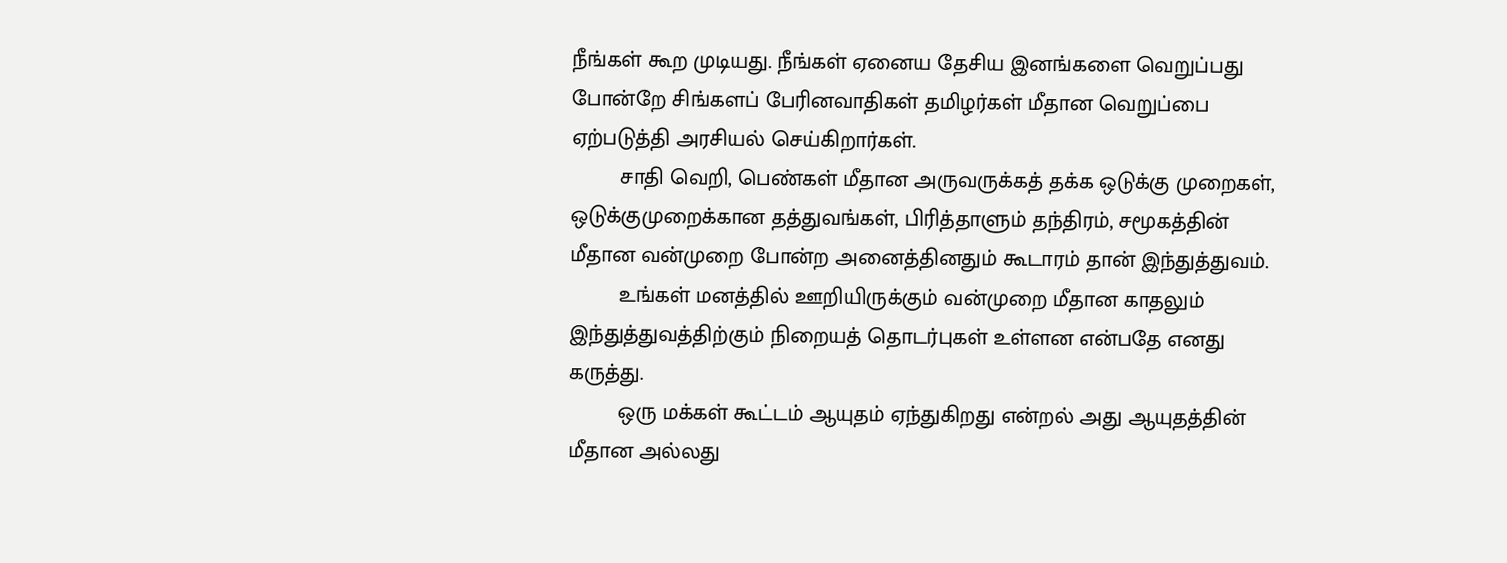நீங்கள் கூற முடியது. நீங்கள் ஏனைய தேசிய இனங்களை வெறுப்பது போன்றே சிங்களப் பேரினவாதிகள் தமிழர்கள் மீதான வெறுப்பை ஏற்படுத்தி அரசியல் செய்கிறார்கள்.
        சாதி வெறி, பெண்கள் மீதான அருவருக்கத் தக்க ஒடுக்கு முறைகள், ஒடுக்குமுறைக்கான தத்துவங்கள், பிரித்தாளும் தந்திரம், சமூகத்தின் மீதான வன்முறை போன்ற அனைத்தினதும் கூடாரம் தான் இந்துத்துவம்.
        உங்கள் மனத்தில் ஊறியிருக்கும் வன்முறை மீதான காதலும் இந்துத்துவத்திற்கும் நிறையத் தொடர்புகள் உள்ளன என்பதே எனது கருத்து.
        ஒரு மக்கள் கூட்டம் ஆயுதம் ஏந்துகிறது என்றல் அது ஆயுதத்தின் மீதான அல்லது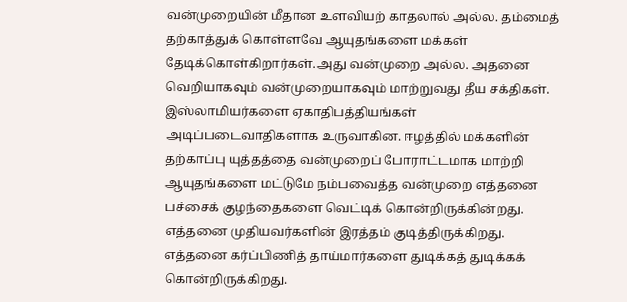வன்முறையின் மீதான உளவியற் காதலால் அல்ல. தம்மைத் தற்காத்துக் கொள்ளவே ஆயுதங்களை மக்கள் தேடிக்கொள்கிறார்கள்.அது வன்முறை அல்ல. அதனை வெறியாகவும் வன்முறையாகவும் மாற்றுவது தீய சக்திகள். இஸ்லாமியர்களை ஏகாதிபத்தியங்கள் அடிப்படைவாதிகளாக உருவாகின. ஈழத்தில் மக்களின் தற்காப்பு யுத்தத்தை வன்முறைப் போராட்டமாக மாற்றி ஆயுதங்களை மட்டுமே நம்பவைத்த வன்முறை எத்தனை பச்சைக் குழந்தைகளை வெட்டிக் கொன்றிருக்கின்றது. எத்தனை முதியவர்களின் இரத்தம் குடித்திருக்கிறது. எத்தனை கர்ப்பிணித் தாய்மார்களை துடிக்கத் துடிக்கக் கொன்றிருக்கிறது.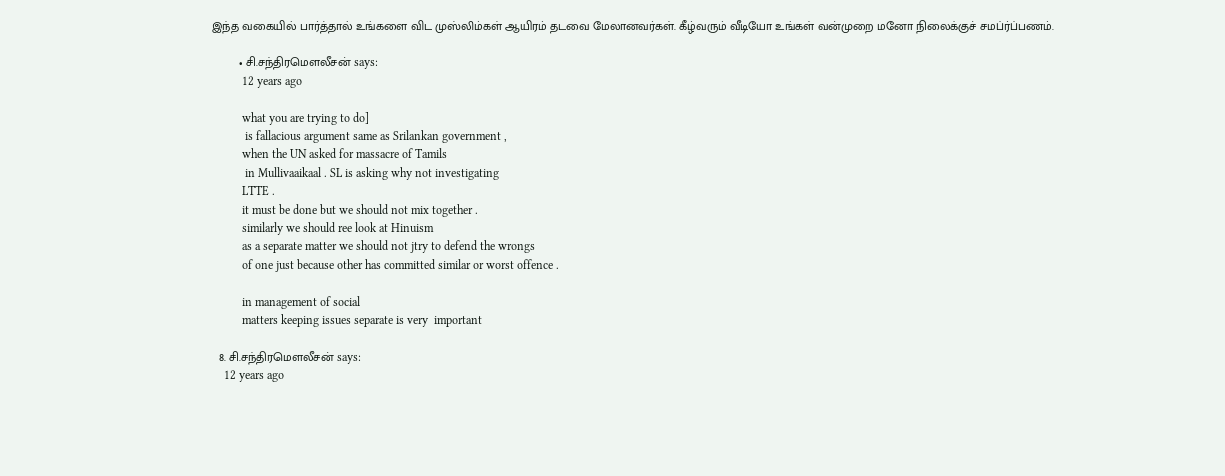இந்த வகையில் பார்த்தால் உங்களை விட முஸ்லிம்கள் ஆயிரம் தடவை மேலானவர்கள். கீழ்வரும் வீடியோ உங்கள் வன்முறை மனோ நிலைக்குச் சமப்ர்ப்பணம்.

        • சி.சந்திரமௌலீசன் says:
          12 years ago

          what you are trying to do]
           is fallacious argument same as Srilankan government ,
          when the UN asked for massacre of Tamils
           in Mullivaaikaal . SL is asking why not investigating
          LTTE .
          it must be done but we should not mix together .
          similarly we should ree look at Hinuism
          as a separate matter we should not jtry to defend the wrongs
          of one just because other has committed similar or worst offence .

          in management of social
          matters keeping issues separate is very  important

  8. சி.சந்திரமௌலீசன் says:
    12 years ago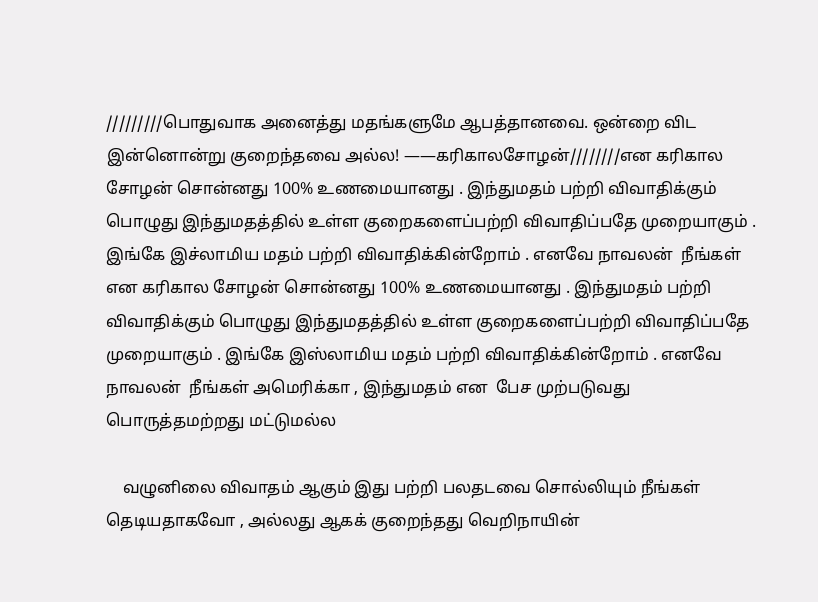/////////பொதுவாக அனைத்து மதங்களுமே ஆபத்தானவை. ஒன்றை விட இன்னொன்று குறைந்தவை அல்ல! ——கரிகாலசோழன்////////என கரிகால சோழன் சொன்னது 100% உணமையானது . இந்துமதம் பற்றி விவாதிக்கும் பொழுது இந்துமதத்தில் உள்ள குறைகளைப்பற்றி விவாதிப்பதே முறையாகும் . இங்கே இச்லாமிய மதம் பற்றி விவாதிக்கின்றோம் . எனவே நாவலன்  நீங்கள் என கரிகால சோழன் சொன்னது 100% உணமையானது . இந்துமதம் பற்றி விவாதிக்கும் பொழுது இந்துமதத்தில் உள்ள குறைகளைப்பற்றி விவாதிப்பதே முறையாகும் . இங்கே இஸ்லாமிய மதம் பற்றி விவாதிக்கின்றோம் . எனவே நாவலன்  நீங்கள் அமெரிக்கா , இந்துமதம் என  பேச முற்படுவது  பொருத்தமற்றது மட்டுமல்ல

    வழுனிலை விவாதம் ஆகும் இது பற்றி பலதடவை சொல்லியும் நீங்கள் தெடியதாகவோ , அல்லது ஆகக் குறைந்தது வெறிநாயின்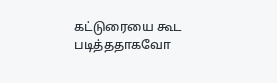கட்டுரையை கூட படித்ததாகவோ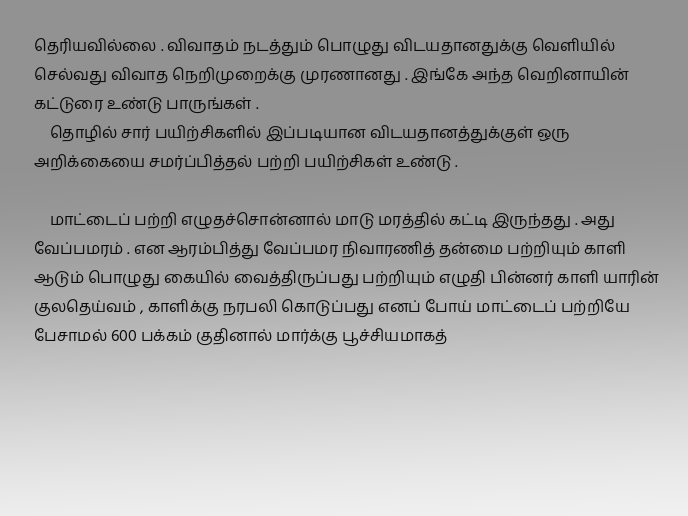தெரியவில்லை . விவாதம் நடத்தும் பொழுது விடயதானதுக்கு வெளியில் செல்வது விவாத நெறிமுறைக்கு முரணானது . இங்கே அந்த வெறினாயின் கட்டுரை உண்டு பாருங்கள் .
    தொழில் சார் பயிற்சிகளில் இப்படியான விடயதானத்துக்குள் ஒரு அறிக்கையை சமர்ப்பித்தல் பற்றி பயிற்சிகள் உண்டு .

    மாட்டைப் பற்றி எழுதச்சொன்னால் மாடு மரத்தில் கட்டி இருந்தது . அது வேப்பமரம் . என ஆரம்பித்து வேப்பமர நிவாரணித் தன்மை பற்றியும் காளி ஆடும் பொழுது கையில் வைத்திருப்பது பற்றியும் எழுதி பின்னர் காளி யாரின் குலதெய்வம் , காளிக்கு நரபலி கொடுப்பது எனப் போய் மாட்டைப் பற்றியே பேசாமல் 600 பக்கம் குதினால் மார்க்கு பூச்சியமாகத்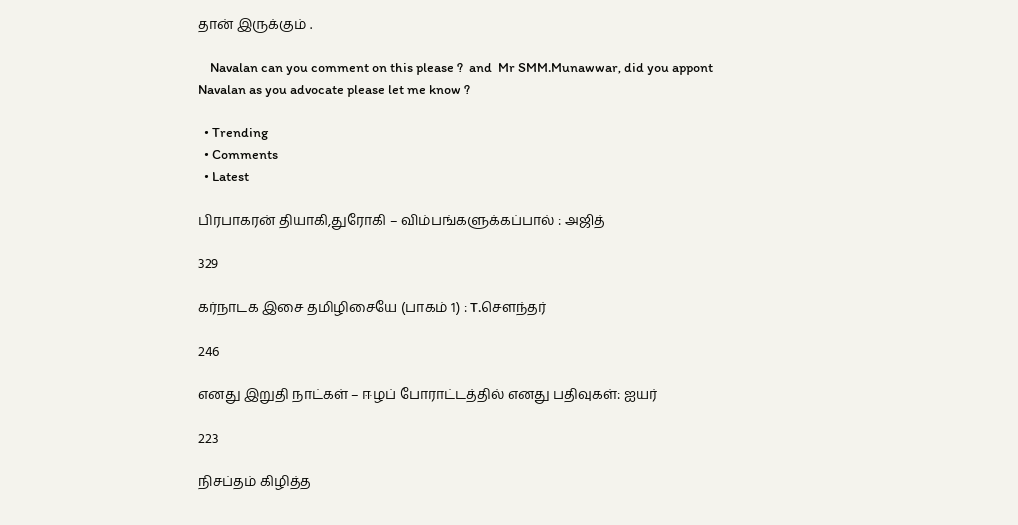தான் இருக்கும் .

    Navalan can you comment on this please ?  and  Mr SMM.Munawwar, did you appont Navalan as you advocate please let me know ?

  • Trending
  • Comments
  • Latest

பிரபாகரன் தியாகி,துரோகி – விம்பங்களுக்கப்பால் : அஜித்

329

கர்நாடக இசை தமிழிசையே (பாகம் 1) : T.செளந்தர்

246

எனது இறுதி நாட்கள் – ஈழப் போராட்டத்தில் எனது பதிவுகள்: ஐயர்

223

நிசப்தம் கிழித்த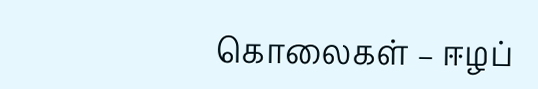கொலைகள் – ஈழப்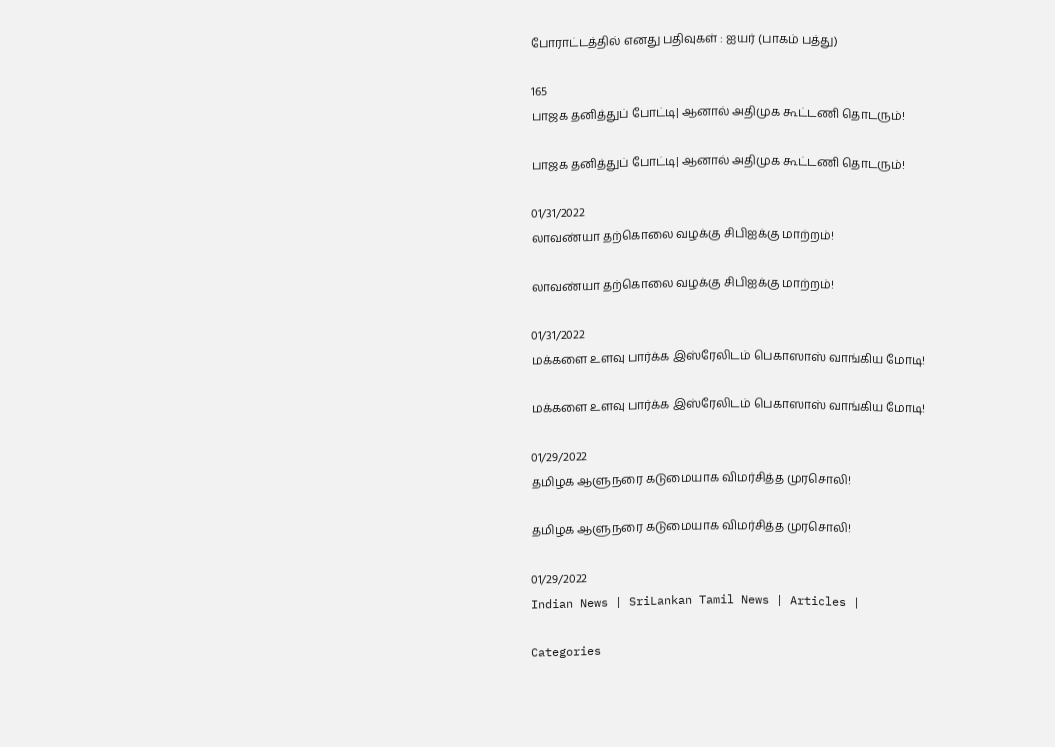போராட்டத்தில் எனது பதிவுகள் : ஐயர் (பாகம் பத்து)

165
பாஜக தனித்துப் போட்டி| ஆனால் அதிமுக கூட்டணி தொடரும்!

பாஜக தனித்துப் போட்டி| ஆனால் அதிமுக கூட்டணி தொடரும்!

01/31/2022
லாவண்யா தற்கொலை வழக்கு சிபிஐக்கு மாற்றம்!

லாவண்யா தற்கொலை வழக்கு சிபிஐக்கு மாற்றம்!

01/31/2022
மக்களை உளவு பார்க்க இஸ்ரேலிடம் பெகாஸாஸ் வாங்கிய மோடி!

மக்களை உளவு பார்க்க இஸ்ரேலிடம் பெகாஸாஸ் வாங்கிய மோடி!

01/29/2022
தமிழக ஆளுநரை கடுமையாக விமர்சித்த முரசொலி!

தமிழக ஆளுநரை கடுமையாக விமர்சித்த முரசொலி!

01/29/2022
Indian News | SriLankan Tamil News | Articles |

Categories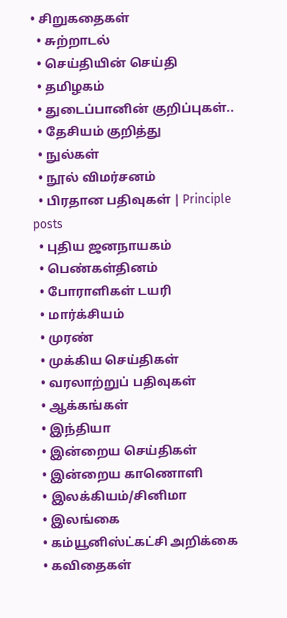• சிறுகதைகள்
  • சுற்றாடல்
  • செய்தியின் செய்தி
  • தமிழகம்
  • துடைப்பானின் குறிப்புகள்..
  • தேசியம் குறித்து
  • நுல்கள்
  • நூல் விமர்சனம்
  • பிரதான பதிவுகள் | Principle posts
  • புதிய ஜனநாயகம்
  • பெண்கள்தினம்
  • போராளிகள் டயரி
  • மார்க்சியம்
  • முரண்
  • முக்கிய செய்திகள்
  • வரலாற்றுப் பதிவுகள்
  • ஆக்கங்கள்
  • இந்தியா
  • இன்றைய செய்திகள்
  • இன்றைய காணொளி
  • இலக்கியம்/சினிமா
  • இலங்கை
  • கம்யூனிஸ்ட்கட்சி அறிக்கை
  • கவிதைகள்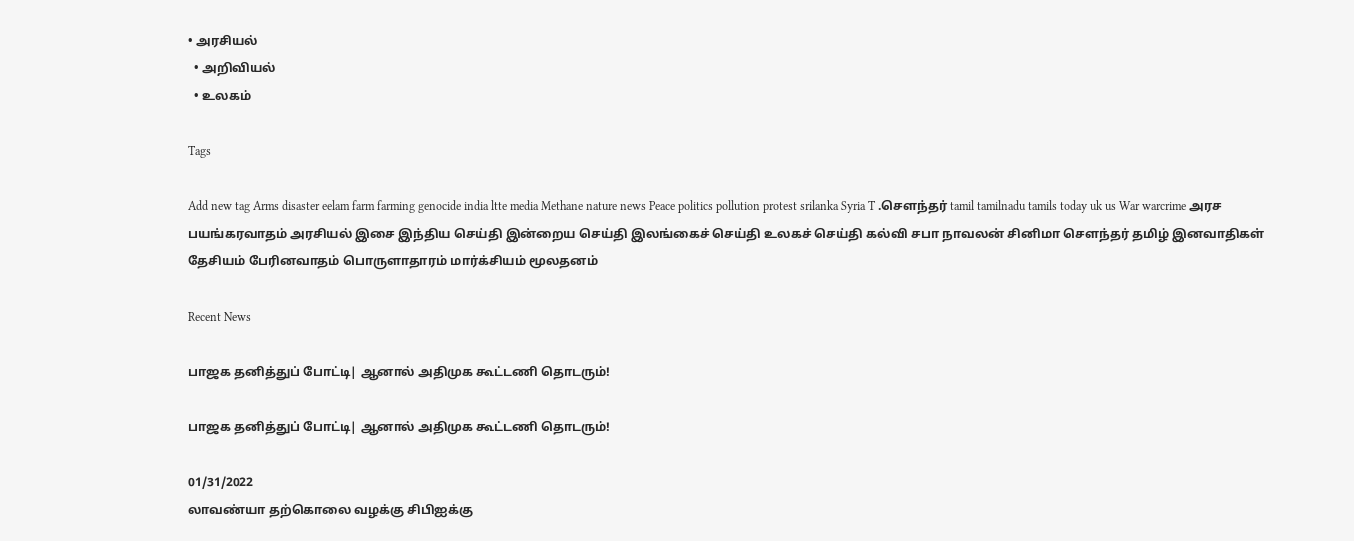• அரசியல்
  • அறிவியல்
  • உலகம்

Tags

Add new tag Arms disaster eelam farm farming genocide india ltte media Methane nature news Peace politics pollution protest srilanka Syria T .சௌந்தர் tamil tamilnadu tamils today uk us War warcrime அரச பயங்கரவாதம் அரசியல் இசை இந்திய செய்தி இன்றைய செய்தி இலங்கைச் செய்தி உலகச் செய்தி கல்வி சபா நாவலன் சினிமா சௌந்தர் தமிழ் இனவாதிகள் தேசியம் பேரினவாதம் பொருளாதாரம் மார்க்சியம் மூலதனம்

Recent News

பாஜக தனித்துப் போட்டி| ஆனால் அதிமுக கூட்டணி தொடரும்!

பாஜக தனித்துப் போட்டி| ஆனால் அதிமுக கூட்டணி தொடரும்!

01/31/2022
லாவண்யா தற்கொலை வழக்கு சிபிஐக்கு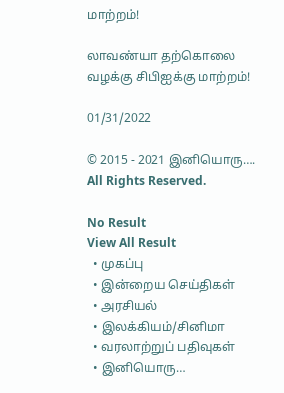மாற்றம்!

லாவண்யா தற்கொலை வழக்கு சிபிஐக்கு மாற்றம்!

01/31/2022

© 2015 - 2021 இனியொரு…. All Rights Reserved.

No Result
View All Result
  • முகப்பு
  • இன்றைய செய்திகள்
  • அரசியல்
  • இலக்கியம்/சினிமா
  • வரலாற்றுப் பதிவுகள்
  • இனியொரு…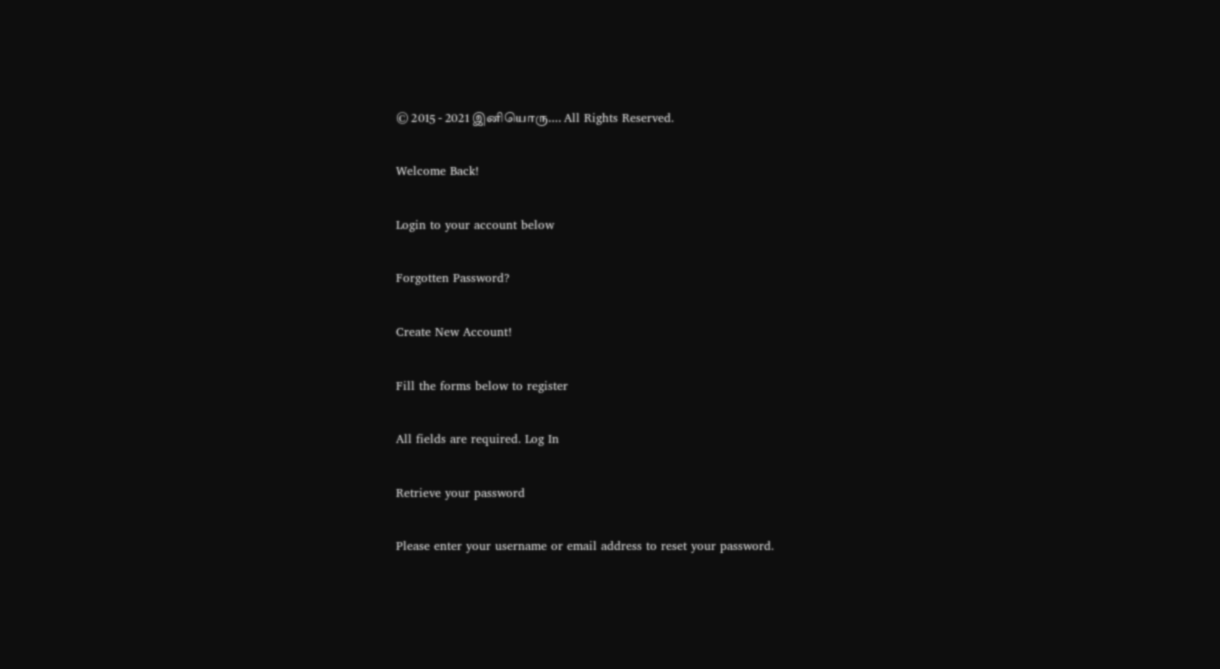© 2015 - 2021 இனியொரு…. All Rights Reserved.

Welcome Back!

Login to your account below

Forgotten Password?

Create New Account!

Fill the forms below to register

All fields are required. Log In

Retrieve your password

Please enter your username or email address to reset your password.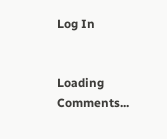Log In


Loading Comments...